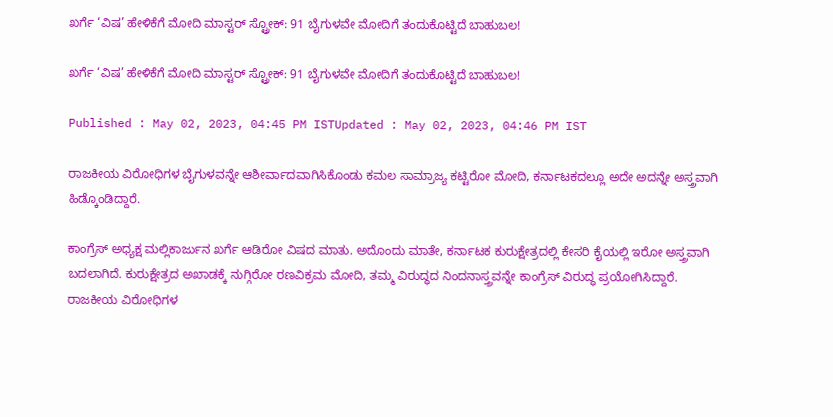ಖರ್ಗೆ ‘ವಿಷ’ ಹೇಳಿಕೆಗೆ ಮೋದಿ ಮಾಸ್ಟರ್ ಸ್ಟ್ರೋಕ್: 91 ಬೈಗುಳವೇ ಮೋದಿಗೆ ತಂದುಕೊಟ್ಟಿದೆ ಬಾಹುಬಲ!

ಖರ್ಗೆ ‘ವಿಷ’ ಹೇಳಿಕೆಗೆ ಮೋದಿ ಮಾಸ್ಟರ್ ಸ್ಟ್ರೋಕ್: 91 ಬೈಗುಳವೇ ಮೋದಿಗೆ ತಂದುಕೊಟ್ಟಿದೆ ಬಾಹುಬಲ!

Published : May 02, 2023, 04:45 PM ISTUpdated : May 02, 2023, 04:46 PM IST

ರಾಜಕೀಯ ವಿರೋಧಿಗಳ ಬೈಗುಳವನ್ನೇ ಆಶೀರ್ವಾದವಾಗಿಸಿಕೊಂಡು ಕಮಲ ಸಾಮ್ರಾಜ್ಯ ಕಟ್ಟಿರೋ ಮೋದಿ, ಕರ್ನಾಟಕದಲ್ಲೂ ಅದೇ ಅದನ್ನೇ ಅಸ್ತ್ರವಾಗಿ ಹಿಡ್ಕೊಂಡಿದ್ದಾರೆ.

ಕಾಂಗ್ರೆಸ್ ಅಧ್ಯಕ್ಷ ಮಲ್ಲಿಕಾರ್ಜುನ ಖರ್ಗೆ ಆಡಿರೋ ವಿಷದ ಮಾತು. ಅದೊಂದು ಮಾತೇ, ಕರ್ನಾಟಕ ಕುರುಕ್ಷೇತ್ರದಲ್ಲಿ ಕೇಸರಿ ಕೈಯಲ್ಲಿ ಇರೋ ಅಸ್ತ್ರವಾಗಿ ಬದಲಾಗಿದೆ. ಕುರುಕ್ಷೇತ್ರದ ಅಖಾಡಕ್ಕೆ ನುಗ್ಗಿರೋ ರಣವಿಕ್ರಮ ಮೋದಿ, ತಮ್ಮ ವಿರುದ್ಧದ ನಿಂದನಾಸ್ತ್ರವನ್ನೇ ಕಾಂಗ್ರೆಸ್ ವಿರುದ್ಧ ಪ್ರಯೋಗಿಸಿದ್ದಾರೆ. ರಾಜಕೀಯ ವಿರೋಧಿಗಳ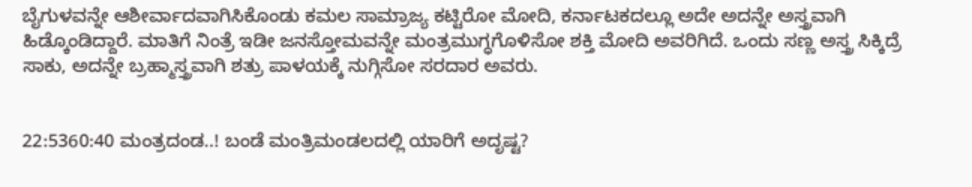ಬೈಗುಳವನ್ನೇ ಆಶೀರ್ವಾದವಾಗಿಸಿಕೊಂಡು ಕಮಲ ಸಾಮ್ರಾಜ್ಯ ಕಟ್ಟಿರೋ ಮೋದಿ, ಕರ್ನಾಟಕದಲ್ಲೂ ಅದೇ ಅದನ್ನೇ ಅಸ್ತ್ರವಾಗಿ ಹಿಡ್ಕೊಂಡಿದ್ದಾರೆ. ಮಾತಿಗೆ ನಿಂತ್ರೆ ಇಡೀ ಜನಸ್ತೋಮವನ್ನೇ ಮಂತ್ರಮುಗ್ಧಗೊಳಿಸೋ ಶಕ್ತಿ ಮೋದಿ ಅವರಿಗಿದೆ. ಒಂದು ಸಣ್ಣ ಅಸ್ತ್ರ ಸಿಕ್ಕಿದ್ರೆ ಸಾಕು, ಅದನ್ನೇ ಬ್ರಹ್ಮಾಸ್ತ್ರವಾಗಿ ಶತ್ರು ಪಾಳಯಕ್ಕೆ ನುಗ್ಗಿಸೋ ಸರದಾರ ಅವರು.


22:5360:40 ಮಂತ್ರದಂಡ..! ಬಂಡೆ ಮಂತ್ರಿಮಂಡಲದಲ್ಲಿ ಯಾರಿಗೆ ಅದೃಷ್ಟ?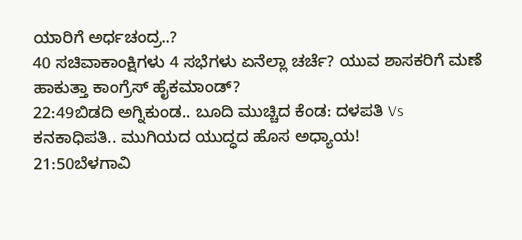ಯಾರಿಗೆ ಅರ್ಧಚಂದ್ರ..?
40 ಸಚಿವಾಕಾಂಕ್ಷಿಗಳು 4 ಸಭೆಗಳು ಏನೆಲ್ಲಾ ಚರ್ಚೆ? ಯುವ ಶಾಸಕರಿಗೆ ಮಣೆ ಹಾಕುತ್ತಾ ಕಾಂಗ್ರೆಸ್ ಹೈಕಮಾಂಡ್?
22:49ಬಿಡದಿ ಅಗ್ನಿಕುಂಡ.. ಬೂದಿ ಮುಚ್ಚಿದ ಕೆಂಡ: ದಳಪತಿ Vs ಕನಕಾಧಿಪತಿ.. ಮುಗಿಯದ ಯುದ್ಧದ ಹೊಸ ಅಧ್ಯಾಯ!
21:50ಬೆಳಗಾವಿ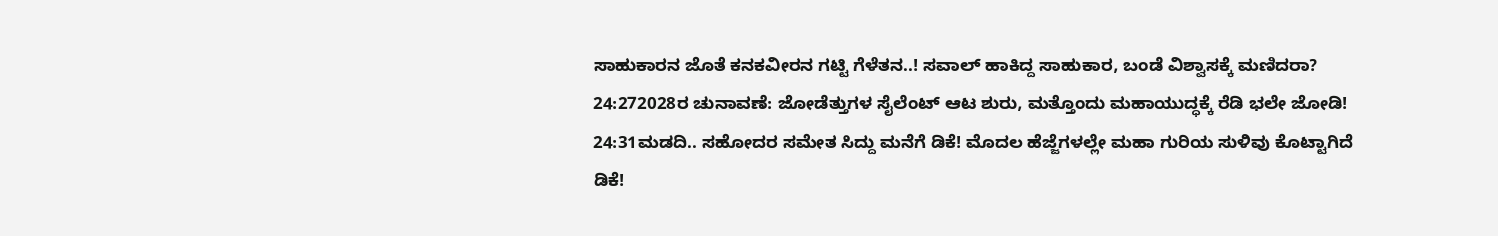ಸಾಹುಕಾರನ ಜೊತೆ ಕನಕವೀರನ ಗಟ್ಟಿ ಗೆಳೆತನ..! ಸವಾಲ್ ಹಾಕಿದ್ದ ಸಾಹುಕಾರ, ಬಂಡೆ ವಿಶ್ವಾಸಕ್ಕೆ ಮಣಿದರಾ?
24:272028ರ ಚುನಾವಣೆ: ಜೋಡೆತ್ತುಗಳ ಸೈಲೆಂಟ್ ಆಟ ಶುರು, ಮತ್ತೊಂದು ಮಹಾಯುದ್ಧಕ್ಕೆ ರೆಡಿ ಭಲೇ ಜೋಡಿ!
24:31ಮಡದಿ.. ಸಹೋದರ ಸಮೇತ ಸಿದ್ದು ಮನೆಗೆ ಡಿಕೆ! ಮೊದಲ ಹೆಜ್ಜೆಗಳಲ್ಲೇ ಮಹಾ ಗುರಿಯ ಸುಳಿವು ಕೊಟ್ಟಾಗಿದೆ ಡಿಕೆ!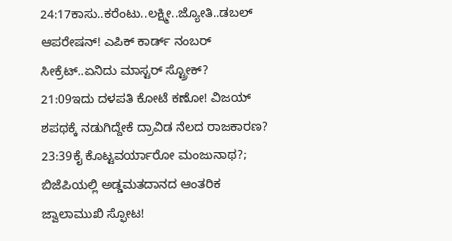24:17ಕಾಸು..ಕರೆಂಟು..ಲಕ್ಷ್ಮೀ..ಜ್ಯೋತಿ..ಡಬಲ್ ಆಪರೇಷನ್! ಎಪಿಕ್ ಕಾರ್ಡ್ ನಂಬರ್ ಸೀಕ್ರೆಟ್..ಏನಿದು ಮಾಸ್ಟರ್ ಸ್ಟ್ರೋಕ್?
21:09ಇದು ದಳಪತಿ ಕೋಟೆ ಕಣೋ! ವಿಜಯ್ ಶಪಥಕ್ಕೆ ನಡುಗಿದ್ದೇಕೆ ದ್ರಾವಿಡ ನೆಲದ ರಾಜಕಾರಣ?
23:39ಕೈ ಕೊಟ್ಟವರ್ಯಾರೋ ಮಂಜುನಾಥ?; ಬಿಜೆಪಿಯಲ್ಲಿ ಅಡ್ಡಮತದಾನದ ಆಂತರಿಕ ಜ್ವಾಲಾಮುಖಿ ಸ್ಫೋಟ!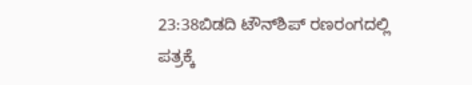23:38ಬಿಡದಿ ಟೌನ್‌ಶಿಪ್ ರಣರಂಗದಲ್ಲಿ ಪತ್ರಕ್ಕೆ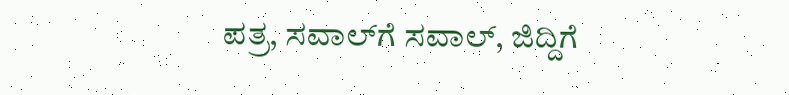ಪತ್ರ, ಸವಾಲ್‌ಗೆ ಸವಾಲ್, ಜಿದ್ದಿಗೆ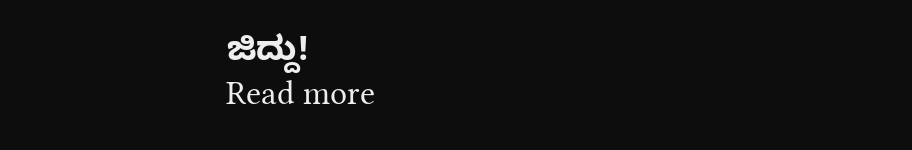ಜಿದ್ದು!
Read more